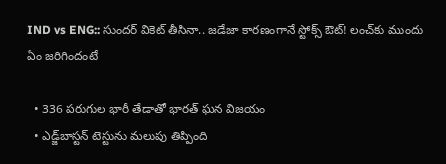IND vs ENG:: సుందర్ వికెట్ తీసినా.. జడేజా కారణంగానే స్టోక్స్‌ ఔట్! లంచ్‌కు ముందు ఏం జరిగిందంటే

  • 336 పరుగుల భారీ తేడాతో భారత్‌ ఘన విజయం
  • ఎడ్జ్‌బాస్టన్‌ టెస్టును మలుపు తిప్పింది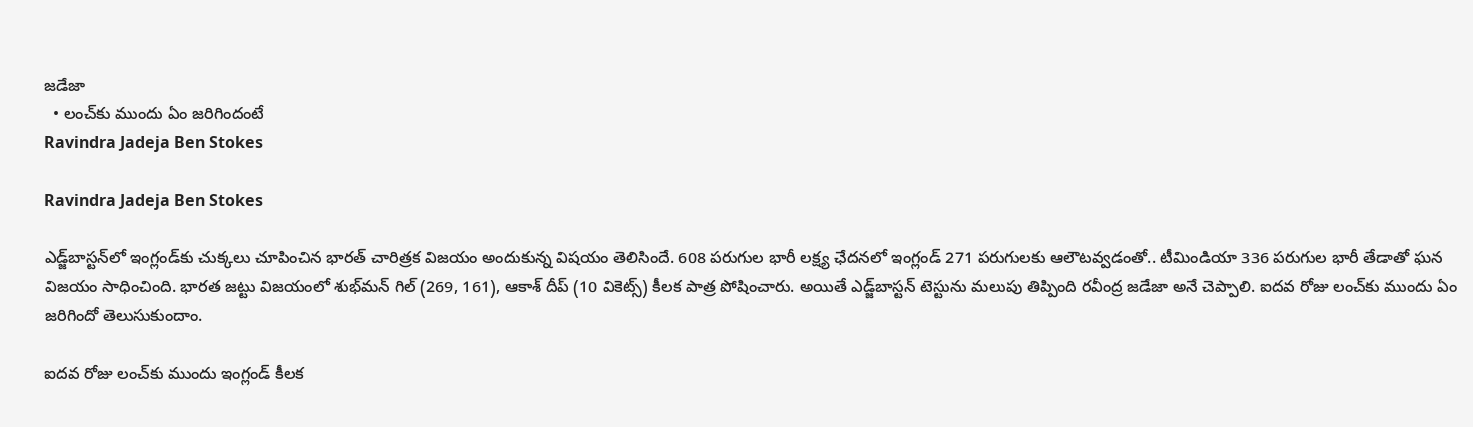జడేజా
  • లంచ్‌కు ముందు ఏం జరిగిందంటే
Ravindra Jadeja Ben Stokes

Ravindra Jadeja Ben Stokes

ఎడ్జ్‌బాస్టన్‌లో ఇంగ్లండ్‌కు చుక్కలు చూపించిన భారత్‌ చారిత్రక విజయం అందుకున్న విషయం తెలిసిందే. 608 పరుగుల భారీ లక్ష్య ఛేదనలో ఇంగ్లండ్ 271 పరుగులకు ఆలౌటవ్వడంతో.. టీమిండియా 336 పరుగుల భారీ తేడాతో ఘన విజయం సాధించింది. భారత జట్టు విజయంలో శుభ్‌మన్‌ గిల్‌ (269, 161), ఆకాశ్‌ దీప్‌ (10 వికెట్స్) కీలక పాత్ర పోషించారు. అయితే ఎడ్జ్‌బాస్టన్‌ టెస్టును మలుపు తిప్పింది రవీంద్ర జడేజా అనే చెప్పాలి. ఐదవ రోజు లంచ్‌కు ముందు ఏం జరిగిందో తెలుసుకుందాం.

ఐదవ రోజు లంచ్‌కు ముందు ఇంగ్లండ్ కీలక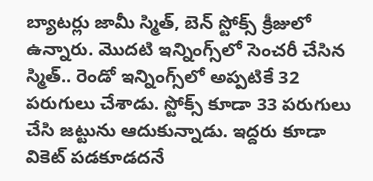బ్యాటర్లు జామీ స్మిత్, బెన్ స్టోక్స్‌ క్రీజులో ఉన్నారు. మొదటి ఇన్నింగ్స్‌లో సెంచరీ చేసిన స్మిత్.. రెండో ఇన్నింగ్స్‌లో అప్పటికే 32 పరుగులు చేశాడు. స్టోక్స్‌ కూడా 33 పరుగులు చేసి జట్టును ఆదుకున్నాడు. ఇద్దరు కూడా వికెట్ పడకూడదనే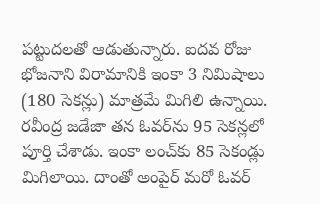పట్టుదలతో ఆడుతున్నారు. ఐదవ రోజు భోజనాని విరామానికి ఇంకా 3 నిమిషాలు (180 సెకన్లు) మాత్రమే మిగిలి ఉన్నాయి. రవీంద్ర జడేజా తన ఓవర్‌ను 95 సెకన్లలో పూర్తి చేశాడు. ఇంకా లంచ్‌కు 85 సెకండ్లు మిగిలాయి. దాంతో అంపైర్ మరో ఓవర్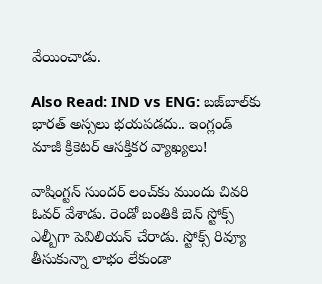వేయించాడు.

Also Read: IND vs ENG: బజ్‌బాల్‌కు భారత్‌ అస్సలు భయపడదు.. ఇంగ్లండ్ మాజీ క్రికెటర్ ఆసక్తికర వ్యాఖ్యలు!

వాషింగ్టన్ సుందర్ లంచ్‌కు ముందు చివరి ఓవర్ వేశాడు. రెండో బంతికి బెన్ స్టోక్స్‌ ఎల్బీగా పెవిలియన్ చేరాడు. స్టోక్స్‌ రివ్యూ తీసుకున్నా లాభం లేకుండా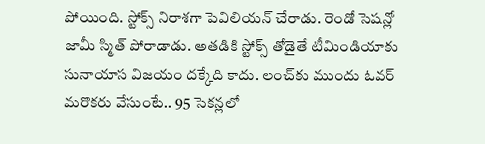పోయింది. స్టోక్స్‌ నిరాశగా పెవిలియన్ చేరాడు. రెండో సెషన్లో జామీ స్మిత్ పోరాడాడు. అతడికి స్టోక్స్‌ తోడైతే టీమిండియాకు సునాయాస విజయం దక్కేది కాదు. లంచ్‌కు ముందు ఓవర్ మరొకరు వేసుంటే.. 95 సెకన్లలో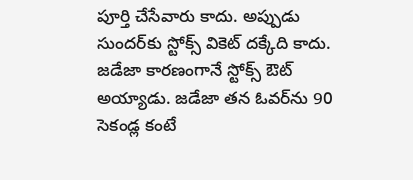పూర్తి చేసేవారు కాదు. అప్పుడు సుందర్‌కు స్టోక్స్ వికెట్ దక్కేది కాదు. జడేజా కారణంగానే స్టోక్స్‌ ఔట్ అయ్యాడు. జడేజా తన ఓవర్‌ను 90 సెకండ్ల కంటే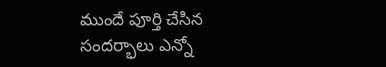ముందే పూర్తి చేసిన సందర్భాలు ఎన్నో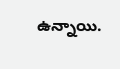ఉన్నాయి.